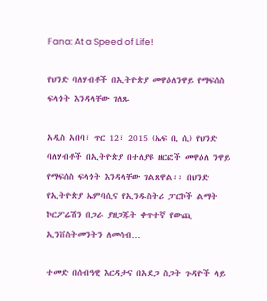Fana: At a Speed of Life!

የህንድ ባለሃብቶች በኢትዮጵያ መዋዕለንዋይ የማፍሰስ ፍላጎት እንዳላቸው ገለጹ

አዲስ አበባ፣ ጥር 12፣ 2015 (ኤፍ ቢ ሲ) የህንድ ባለሃብቶች በኢትዮጵያ በተለያዩ ዘርፎች መዋዕለ ንዋይ የማፍሰስ ፍላጎት እንዳላቸው ገልጸዋል፡፡ በህንድ የኢትዮጵያ ኤምባሲና የኢንዱስትሪ ፓርኮች ልማት ኮርፖሬሽን በጋራ ያዘጋጁት ቀጥተኛ የውጪ ኢንቨስትመንትን ለመሳብ…

ተመድ በሰብዓዊ እርዳታና በአደጋ ስጋት ጉዳዮች ላይ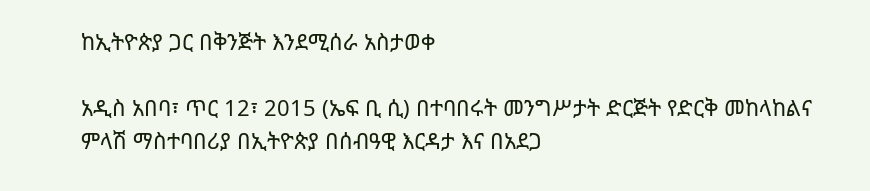ከኢትዮጵያ ጋር በቅንጅት እንደሚሰራ አስታወቀ

አዲስ አበባ፣ ጥር 12፣ 2015 (ኤፍ ቢ ሲ) በተባበሩት መንግሥታት ድርጅት የድርቅ መከላከልና ምላሽ ማስተባበሪያ በኢትዮጵያ በሰብዓዊ እርዳታ እና በአደጋ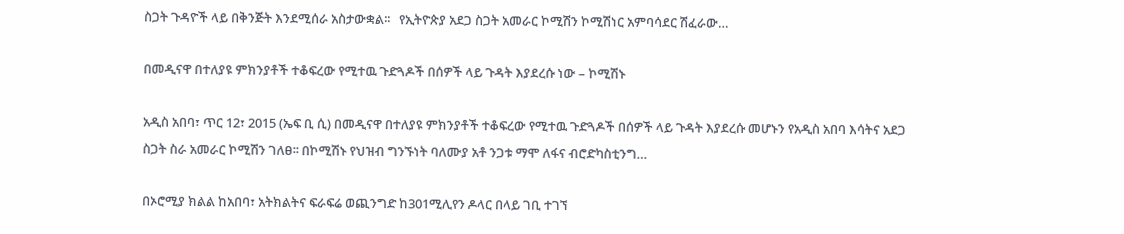ስጋት ጉዳዮች ላይ በቅንጅት እንደሚሰራ አስታውቋል፡፡   የኢትዮጵያ አደጋ ስጋት አመራር ኮሚሽን ኮሚሽነር አምባሳደር ሽፈራው…

በመዲናዋ በተለያዩ ምክንያቶች ተቆፍረው የሚተዉ ጉድጓዶች በሰዎች ላይ ጉዳት እያደረሱ ነው – ኮሚሽኑ

አዲስ አበባ፣ ጥር 12፣ 2015 (ኤፍ ቢ ሲ) በመዲናዋ በተለያዩ ምክንያቶች ተቆፍረው የሚተዉ ጉድጓዶች በሰዎች ላይ ጉዳት እያደረሱ መሆኑን የአዲስ አበባ እሳትና አደጋ ስጋት ስራ አመራር ኮሚሽን ገለፀ፡፡ በኮሚሽኑ የህዝብ ግንኙነት ባለሙያ አቶ ንጋቱ ማሞ ለፋና ብሮድካስቲንግ…

በኦሮሚያ ክልል ከአበባ፣ አትክልትና ፍራፍሬ ወጪንግድ ከ301ሚሊየን ዶላር በላይ ገቢ ተገኘ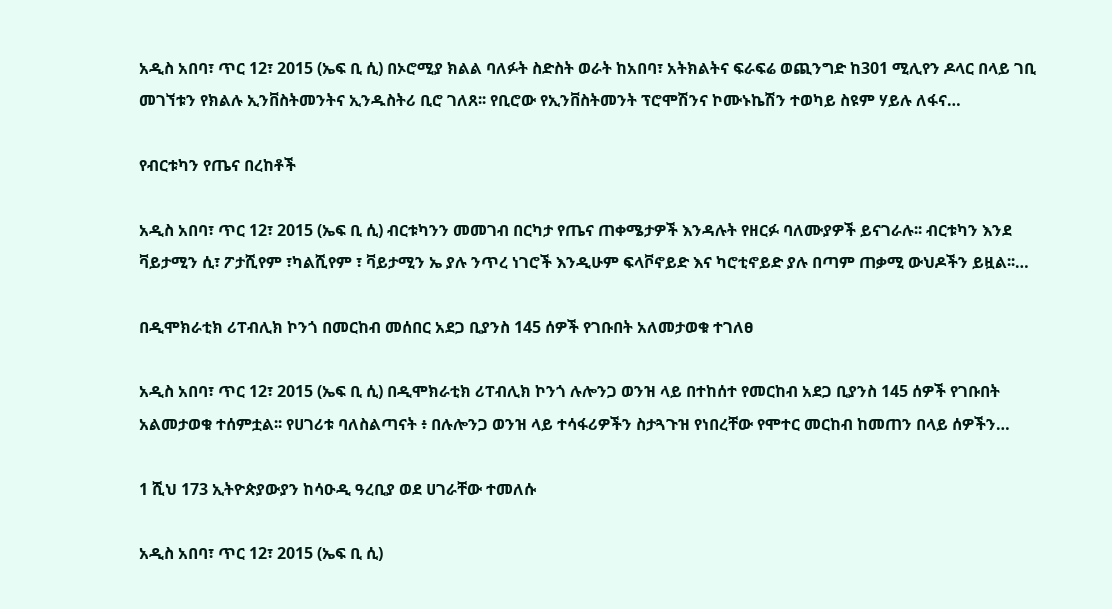አዲስ አበባ፣ ጥር 12፣ 2015 (ኤፍ ቢ ሲ) በኦሮሚያ ክልል ባለፉት ስድስት ወራት ከአበባ፣ አትክልትና ፍራፍሬ ወጪንግድ ከ301 ሚሊየን ዶላር በላይ ገቢ መገኘቱን የክልሉ ኢንቨስትመንትና ኢንዱስትሪ ቢሮ ገለጸ፡፡ የቢሮው የኢንቨስትመንት ፕሮሞሽንና ኮሙኑኬሽን ተወካይ ስዩም ሃይሉ ለፋና…

የብርቱካን የጤና በረከቶች

አዲስ አበባ፣ ጥር 12፣ 2015 (ኤፍ ቢ ሲ) ብርቱካንን መመገብ በርካታ የጤና ጠቀሜታዎች እንዳሉት የዘርፉ ባለሙያዎች ይናገራሉ፡፡ ብርቱካን እንደ ቫይታሚን ሲ፣ ፖታሺየም ፣ካልሺየም ፣ ቫይታሚን ኤ ያሉ ንጥረ ነገሮች እንዲሁም ፍላቮኖይድ እና ካሮቲኖይድ ያሉ በጣም ጠቃሚ ውህዶችን ይዟል፡፡…

በዲሞክራቲክ ሪፐብሊክ ኮንጎ በመርከብ መሰበር አደጋ ቢያንስ 145 ሰዎች የገቡበት አለመታወቁ ተገለፀ

አዲስ አበባ፣ ጥር 12፣ 2015 (ኤፍ ቢ ሲ) በዲሞክራቲክ ሪፐብሊክ ኮንጎ ሉሎንጋ ወንዝ ላይ በተከሰተ የመርከብ አደጋ ቢያንስ 145 ሰዎች የገቡበት አልመታወቁ ተሰምቷል፡፡ የሀገሪቱ ባለስልጣናት ፥ በሉሎንጋ ወንዝ ላይ ተሳፋሪዎችን ስታጓጉዝ የነበረቸው የሞተር መርከብ ከመጠን በላይ ሰዎችን…

1 ሺህ 173 ኢትዮጵያውያን ከሳዑዲ ዓረቢያ ወደ ሀገራቸው ተመለሱ

አዲስ አበባ፣ ጥር 12፣ 2015 (ኤፍ ቢ ሲ)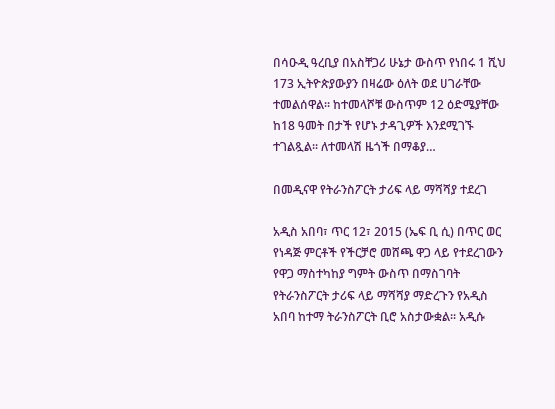በሳዑዲ ዓረቢያ በአስቸጋሪ ሁኔታ ውስጥ የነበሩ 1 ሺህ 173 ኢትዮጵያውያን በዛሬው ዕለት ወደ ሀገራቸው ተመልሰዋል፡፡ ከተመላሾቹ ውስጥም 12 ዕድሜያቸው ከ18 ዓመት በታች የሆኑ ታዳጊዎች እንደሚገኙ ተገልጿል፡፡ ለተመላሽ ዜጎች በማቆያ…

በመዲናዋ የትራንስፖርት ታሪፍ ላይ ማሻሻያ ተደረገ

አዲስ አበባ፣ ጥር 12፣ 2015 (ኤፍ ቢ ሲ) በጥር ወር የነዳጅ ምርቶች የችርቻሮ መሸጫ ዋጋ ላይ የተደረገውን የዋጋ ማስተካከያ ግምት ውስጥ በማስገባት የትራንስፖርት ታሪፍ ላይ ማሻሻያ ማድረጉን የአዲስ አበባ ከተማ ትራንስፖርት ቢሮ አስታውቋል፡፡ አዲሱ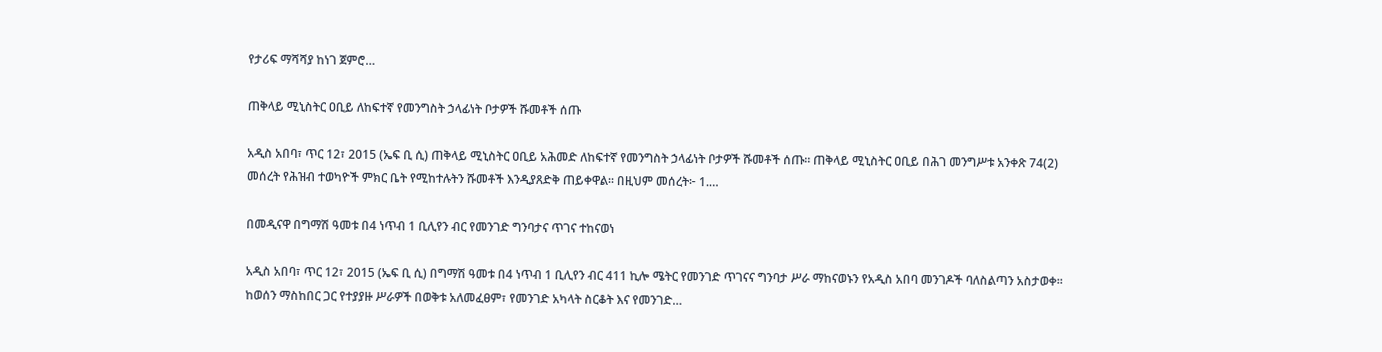የታሪፍ ማሻሻያ ከነገ ጀምሮ…

ጠቅላይ ሚኒስትር ዐቢይ ለከፍተኛ የመንግስት ኃላፊነት ቦታዎች ሹመቶች ሰጡ

አዲስ አበባ፣ ጥር 12፣ 2015 (ኤፍ ቢ ሲ) ጠቅላይ ሚኒስትር ዐቢይ አሕመድ ለከፍተኛ የመንግስት ኃላፊነት ቦታዎች ሹመቶች ሰጡ። ጠቅላይ ሚኒስትር ዐቢይ በሕገ መንግሥቱ አንቀጽ 74(2) መሰረት የሕዝብ ተወካዮች ምክር ቤት የሚከተሉትን ሹመቶች እንዲያጸድቅ ጠይቀዋል፡፡ በዚህም መሰረት፦ 1.…

በመዲናዋ በግማሽ ዓመቱ በ4 ነጥብ 1 ቢሊየን ብር የመንገድ ግንባታና ጥገና ተከናወነ

አዲስ አበባ፣ ጥር 12፣ 2015 (ኤፍ ቢ ሲ) በግማሽ ዓመቱ በ4 ነጥብ 1 ቢሊየን ብር 411 ኪሎ ሜትር የመንገድ ጥገናና ግንባታ ሥራ ማከናወኑን የአዲስ አበባ መንገዶች ባለስልጣን አስታወቀ፡፡ ከወሰን ማስከበር ጋር የተያያዙ ሥራዎች በወቅቱ አለመፈፀም፣ የመንገድ አካላት ስርቆት እና የመንገድ…